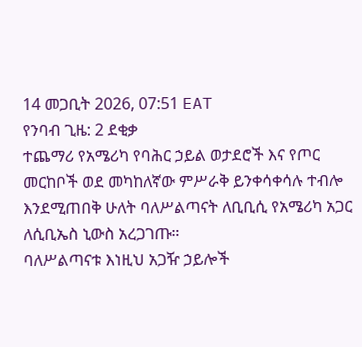14 መጋቢት 2026, 07:51 EAT
የንባብ ጊዜ: 2 ደቂቃ
ተጨማሪ የአሜሪካ የባሕር ኃይል ወታደሮች እና የጦር መርከቦች ወደ መካከለኛው ምሥራቅ ይንቀሳቀሳሉ ተብሎ እንደሚጠበቅ ሁለት ባለሥልጣናት ለቢቢሲ የአሜሪካ አጋር ለሲቢኤስ ኒውስ አረጋገጡ።
ባለሥልጣናቱ እነዚህ አጋዥ ኃይሎች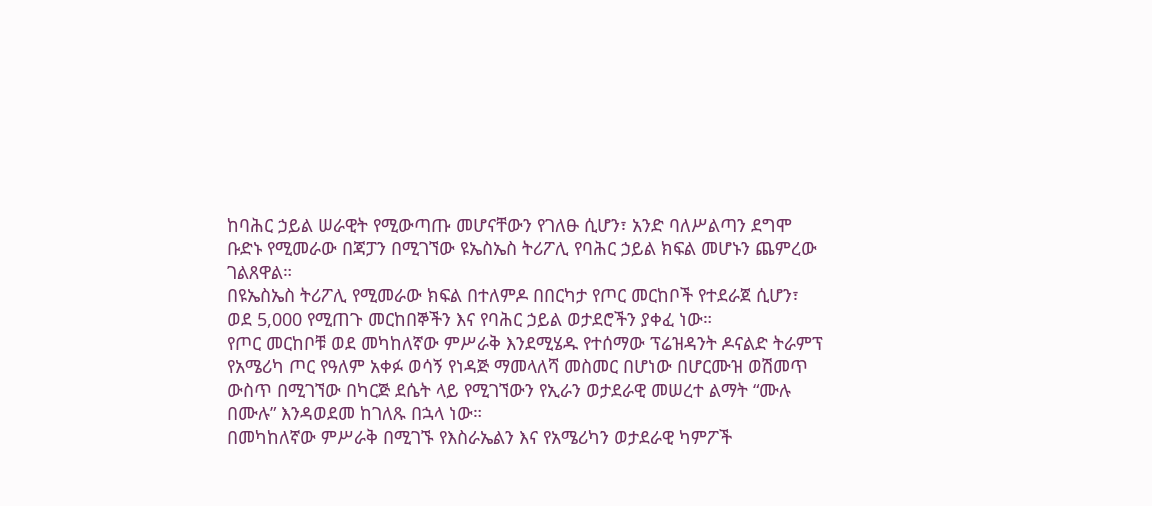ከባሕር ኃይል ሠራዊት የሚውጣጡ መሆናቸውን የገለፁ ሲሆን፣ አንድ ባለሥልጣን ደግሞ ቡድኑ የሚመራው በጃፓን በሚገኘው ዩኤስኤስ ትሪፖሊ የባሕር ኃይል ክፍል መሆኑን ጨምረው ገልጸዋል።
በዩኤስኤስ ትሪፖሊ የሚመራው ክፍል በተለምዶ በበርካታ የጦር መርከቦች የተደራጀ ሲሆን፣ ወደ 5,000 የሚጠጉ መርከበኞችን እና የባሕር ኃይል ወታደሮችን ያቀፈ ነው።
የጦር መርከቦቹ ወደ መካከለኛው ምሥራቅ እንደሚሄዱ የተሰማው ፕሬዝዳንት ዶናልድ ትራምፕ የአሜሪካ ጦር የዓለም አቀፉ ወሳኝ የነዳጅ ማመላለሻ መስመር በሆነው በሆርሙዝ ወሽመጥ ውስጥ በሚገኘው በካርጅ ደሴት ላይ የሚገኘውን የኢራን ወታደራዊ መሠረተ ልማት “ሙሉ በሙሉ” እንዳወደመ ከገለጹ በኋላ ነው።
በመካከለኛው ምሥራቅ በሚገኙ የእስራኤልን እና የአሜሪካን ወታደራዊ ካምፖች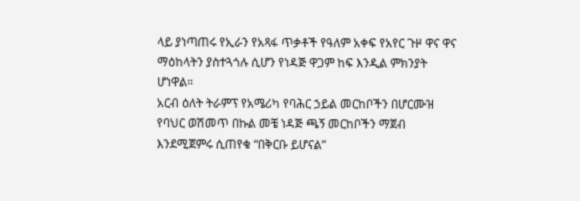ላይ ያነጣጠሩ የኢራን የአጻፋ ጥቃቶች የዓለም አቀፍ የአየር ጉዞ ዋና ዋና ማዕከላትን ያስተጓጎሉ ሲሆን የነዳጅ ዋጋም ከፍ እንዲል ምክንያት ሆነዋል።
አርብ ዕለት ትራምፕ የአሜሪካ የባሕር ኃይል መርከቦችን በሆርሙዝ የባህር ወሽመጥ በኩል መቼ ነዳጅ ጫኝ መርከቦችን ማጀብ እንደሚጀምሩ ሲጠየቁ “በቅርቡ ይሆናል”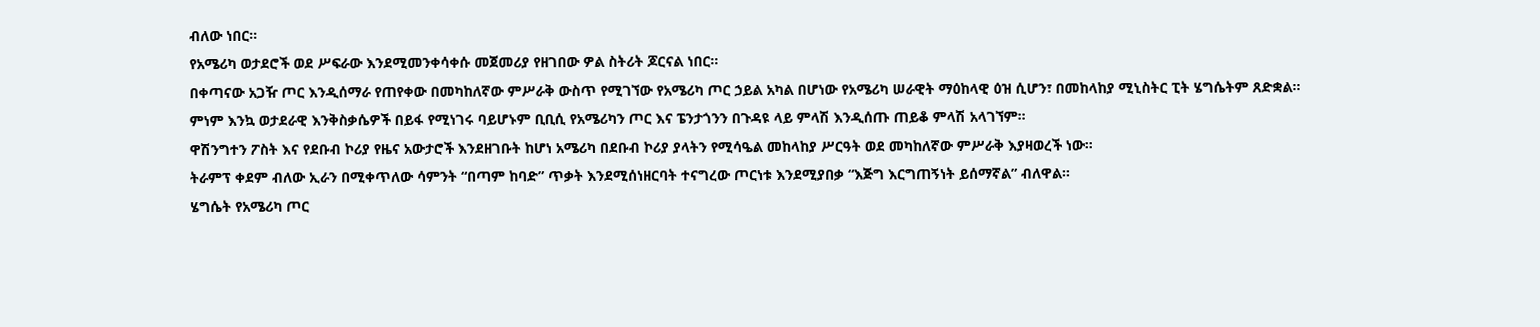ብለው ነበር።
የአሜሪካ ወታደሮች ወደ ሥፍራው እንደሚመንቀሳቀሱ መጀመሪያ የዘገበው ዎል ስትሪት ጆርናል ነበር።
በቀጣናው አጋዥ ጦር እንዲሰማራ የጠየቀው በመካከለኛው ምሥራቅ ውስጥ የሚገኘው የአሜሪካ ጦር ኃይል አካል በሆነው የአሜሪካ ሠራዊት ማዕከላዊ ዕዝ ሲሆን፣ በመከላከያ ሚኒስትር ፒት ሄግሴትም ጸድቋል።
ምነም እንኳ ወታደራዊ እንቅስቃሴዎች በይፋ የሚነገሩ ባይሆኑም ቢቢሲ የአሜሪካን ጦር እና ፔንታጎንን በጉዳዩ ላይ ምላሽ እንዲሰጡ ጠይቆ ምላሽ አላገኘም።
ዋሽንግተን ፖስት እና የደቡብ ኮሪያ የዜና አውታሮች እንደዘገቡት ከሆነ አሜሪካ በደቡብ ኮሪያ ያላትን የሚሳዔል መከላከያ ሥርዓት ወደ መካከለኛው ምሥራቅ እያዛወረች ነው።
ትራምፕ ቀደም ብለው ኢራን በሚቀጥለው ሳምንት “በጣም ከባድ” ጥቃት እንደሚሰነዘርባት ተናግረው ጦርነቱ እንደሚያበቃ “እጅግ እርግጠኝነት ይሰማኛል” ብለዋል።
ሄግሴት የአሜሪካ ጦር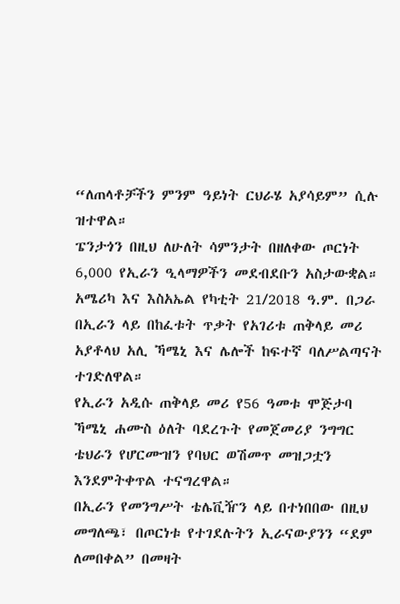“ለጠላቶቻችን ምንም ዓይነት ርህራሄ አያሳይም” ሲሉ ዝተዋል።
ፔንታጎን በዚህ ለሁለት ሳምንታት በዘለቀው ጦርነት 6,000 የኢራን ዒላማዎችን መደብደቡን አስታውቋል።
አሜሪካ እና እስአኤል የካቲት 21/2018 ዓ.ም. በጋራ በኢራን ላይ በከፈቱት ጥቃት የአገሪቱ ጠቅላይ መሪ አያቶላህ አሊ ኻሜኒ እና ሌሎች ከፍተኛ ባለሥልጣናት ተገድለዋል።
የኢራን አዲሱ ጠቅላይ መሪ የ56 ዓመቱ ሞጅታባ ኻሜኒ ሐሙስ ዕለት ባደረጉት የመጀመሪያ ንግግር ቴህራን የሆርሙዝን የባህር ወሽመጥ መዝጋቷን እንደምትቀጥል ተናግረዋል።
በኢራን የመንግሥት ቴሌቪዥን ላይ በተነበበው በዚህ መግለጫ፣ በጦርነቱ የተገደሉትን ኢራናውያንን “ደም ለመበቀል” በመዛት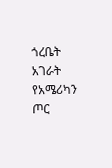ጎረቤት አገራት የአሜሪካን ጦር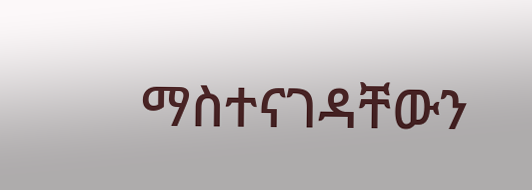ማስተናገዳቸውን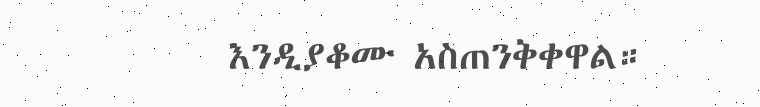እንዲያቆሙ አስጠንቅቀዋል።